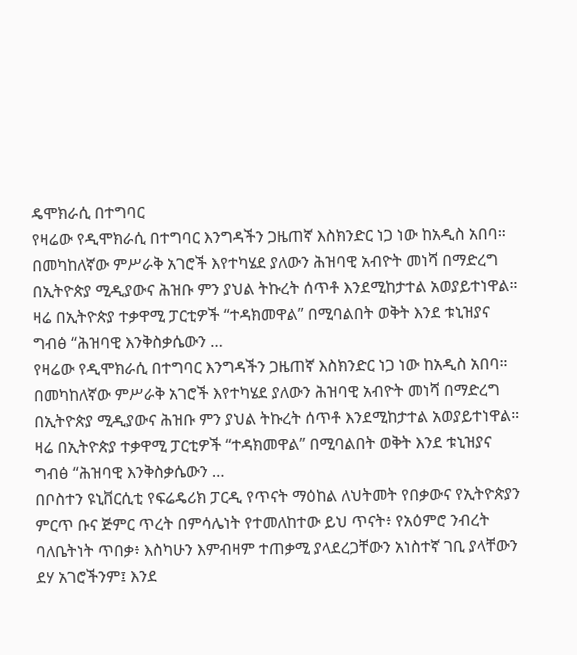ዴሞክራሲ በተግባር
የዛሬው የዲሞክራሲ በተግባር እንግዳችን ጋዜጠኛ እስክንድር ነጋ ነው ከአዲስ አበባ። በመካከለኛው ምሥራቅ አገሮች እየተካሄደ ያለውን ሕዝባዊ አብዮት መነሻ በማድረግ በኢትዮጵያ ሚዲያውና ሕዝቡ ምን ያህል ትኩረት ሰጥቶ እንደሚከታተል አወያይተነዋል። ዛሬ በኢትዮጵያ ተቃዋሚ ፓርቲዎች “ተዳክመዋል” በሚባልበት ወቅት እንደ ቱኒዝያና ግብፅ “ሕዝባዊ እንቅስቃሴውን …
የዛሬው የዲሞክራሲ በተግባር እንግዳችን ጋዜጠኛ እስክንድር ነጋ ነው ከአዲስ አበባ። በመካከለኛው ምሥራቅ አገሮች እየተካሄደ ያለውን ሕዝባዊ አብዮት መነሻ በማድረግ በኢትዮጵያ ሚዲያውና ሕዝቡ ምን ያህል ትኩረት ሰጥቶ እንደሚከታተል አወያይተነዋል። ዛሬ በኢትዮጵያ ተቃዋሚ ፓርቲዎች “ተዳክመዋል” በሚባልበት ወቅት እንደ ቱኒዝያና ግብፅ “ሕዝባዊ እንቅስቃሴውን …
በቦስተን ዩኒቨርሲቲ የፍሬዴሪክ ፓርዲ የጥናት ማዕከል ለህትመት የበቃውና የኢትዮጵያን ምርጥ ቡና ጅምር ጥረት በምሳሌነት የተመለከተው ይህ ጥናት፥ የአዕምሮ ንብረት ባለቤትነት ጥበቃ፥ እስካሁን እምብዛም ተጠቃሚ ያላደረጋቸውን አነስተኛ ገቢ ያላቸውን ደሃ አገሮችንም፤ እንደ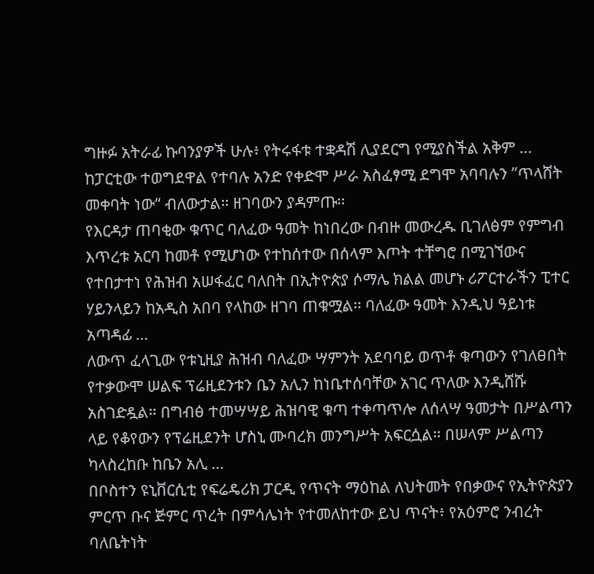ግዙፉ አትራፊ ኩባንያዎች ሁሉ፥ የትሩፋቱ ተቋዳሽ ሊያደርግ የሚያስችል አቅም …
ከፓርቲው ተወግደዋል የተባሉ አንድ የቀድሞ ሥራ አስፈፃሚ ደግሞ አባባሉን ”ጥላሸት መቀባት ነው“ ብለውታል። ዘገባውን ያዳምጡ፡፡
የእርዳታ ጠባቂው ቁጥር ባለፈው ዓመት ከነበረው በብዙ መውረዱ ቢገለፅም የምግብ እጥረቱ አርባ ከመቶ የሚሆነው የተከሰተው በሰላም እጦት ተቸግሮ በሚገኘውና የተበታተነ የሕዝብ አሠፋፈር ባለበት በኢትዮጵያ ሶማሌ ክልል መሆኑ ሪፖርተራችን ፒተር ሃይንላይን ከአዲስ አበባ የላከው ዘገባ ጠቁሟል፡፡ ባለፈው ዓመት እንዲህ ዓይነቱ አጣዳፊ …
ለውጥ ፈላጊው የቱኒዚያ ሕዝብ ባለፈው ሣምንት አደባባይ ወጥቶ ቁጣውን የገለፀበት የተቃውሞ ሠልፍ ፕሬዚደንቱን ቤን አሊን ከነቤተሰባቸው አገር ጥለው እንዲሸሹ አስገድዷል። በግብፅ ተመሣሣይ ሕዝባዊ ቁጣ ተቀጣጥሎ ለሰላሣ ዓመታት በሥልጣን ላይ የቆየውን የፕሬዚደንት ሆስኒ ሙባረክ መንግሥት አፍርሷል። በሠላም ሥልጣን ካላስረከቡ ከቤን አሊ …
በቦስተን ዩኒቨርሲቲ የፍሬዴሪክ ፓርዲ የጥናት ማዕከል ለህትመት የበቃውና የኢትዮጵያን ምርጥ ቡና ጅምር ጥረት በምሳሌነት የተመለከተው ይህ ጥናት፥ የአዕምሮ ንብረት ባለቤትነት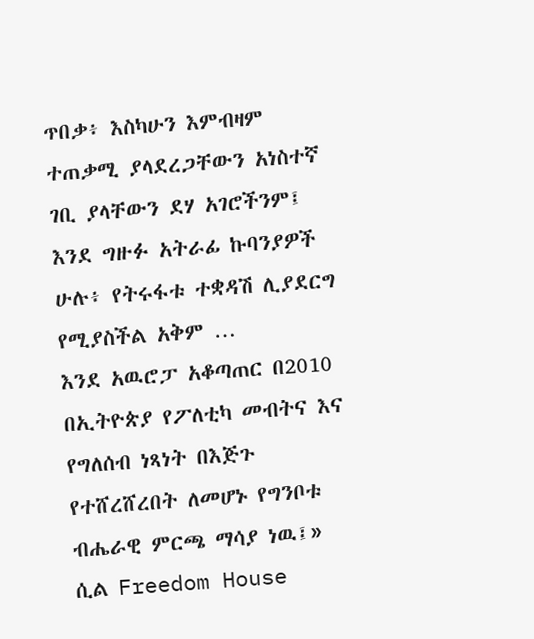ጥበቃ፥ እስካሁን እምብዛም ተጠቃሚ ያላደረጋቸውን አነስተኛ ገቢ ያላቸውን ደሃ አገሮችንም፤ እንደ ግዙፉ አትራፊ ኩባንያዎች ሁሉ፥ የትሩፋቱ ተቋዳሽ ሊያደርግ የሚያስችል አቅም …
እንደ አዉሮፓ አቆጣጠር በ2010 በኢትዮጵያ የፖለቲካ መብትና እና የግለሰብ ነጻነት በእጅጉ የተሸረሸረበት ለመሆኑ የግንቦቱ ብሔራዊ ምርጫ ማሳያ ነዉ፤» ሲል Freedom House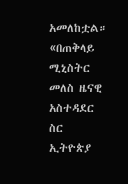አመለከቷል። «በጠቅላይ ሚኒስትር መለስ ዜናዊ አስተዳደር ስር ኢትዮጵያ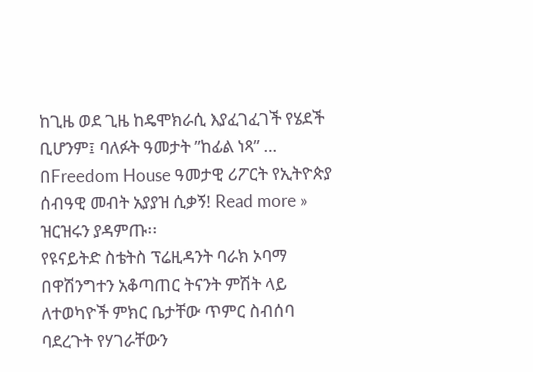ከጊዜ ወደ ጊዜ ከዴሞክራሲ እያፈገፈገች የሄደች ቢሆንም፤ ባለፉት ዓመታት ”ከፊል ነጻ” …
በFreedom House ዓመታዊ ሪፖርት የኢትዮጵያ ሰብዓዊ መብት አያያዝ ሲቃኝ! Read more »
ዝርዝሩን ያዳምጡ፡፡
የዩናይትድ ስቴትስ ፕሬዚዳንት ባራክ ኦባማ በዋሽንግተን አቆጣጠር ትናንት ምሽት ላይ ለተወካዮች ምክር ቤታቸው ጥምር ስብሰባ ባደረጉት የሃገራቸውን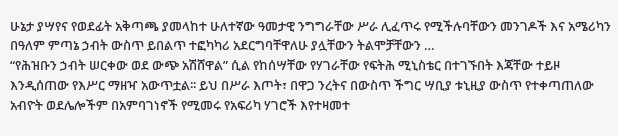ሁኔታ ያሣየና የወደፊት አቅጣጫ ያመላከተ ሁለተኛው ዓመታዊ ንግግራቸው ሥራ ሊፈጥሩ የሚችሉባቸውን መንገዶች እና አሜሪካን በዓለም ምጣኔ ኃብት ውስጥ ይበልጥ ተፎካካሪ አደርግባቸዋለሁ ያሏቸውን ትልሞቻቸውን …
“የሕዝቡን ኃብት ሠርቀው ወደ ውጭ አሽሸዋል” ሲል የከሰሣቸው የሃገራቸው የፍትሕ ሚኒስቴር በተገኙበት እጃቸው ተይዞ እንዲሰጠው የእሥር ማዘዣ አውጥቷል፡፡ ይህ በሥራ እጦት፣ በዋጋ ንረትና በውስጥ ችግር ሣቢያ ቱኒዚያ ውስጥ የተቀጣጠለው አብዮት ወደሌሎችም በአምባገነኖች የሚመሩ የአፍሪካ ሃገሮች እየተዛመተ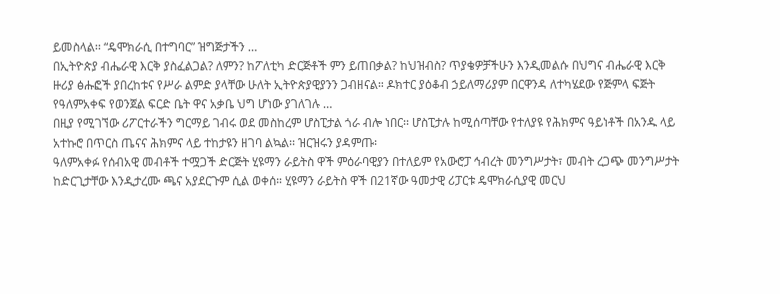ይመስላል፡፡ “ዴሞክራሲ በተግባር” ዝግጅታችን …
በኢትዮጵያ ብሔራዊ እርቅ ያስፈልጋል? ለምን? ከፖለቲካ ድርጅቶች ምን ይጠበቃል? ከህዝብስ? ጥያቄዎቻችሁን እንዲመልሱ በህግና ብሔራዊ እርቅ ዙሪያ ፅሑፎች ያበረከቱና የሥራ ልምድ ያላቸው ሁለት ኢትዮጵያዊያንን ጋብዘናል። ዶክተር ያዕቆብ ኃይለማሪያም በርዋንዳ ለተካሄደው የጅምላ ፍጅት የዓለምአቀፍ የወንጀል ፍርድ ቤት ዋና አቃቤ ህግ ሆነው ያገለገሉ …
በዚያ የሚገኘው ሪፖርተራችን ግርማይ ገብሩ ወደ መስከረም ሆስፒታል ጎራ ብሎ ነበር፡፡ ሆስፒታሉ ከሚሰጣቸው የተለያዩ የሕክምና ዓይነቶች በአንዱ ላይ አተኩሮ በጥርስ ጤናና ሕክምና ላይ ተከታዩን ዘገባ ልኳል፡፡ ዝርዝሩን ያዳምጡ፡
ዓለምአቀፉ የሰብአዊ መብቶች ተሟጋች ድርጅት ሂዩማን ራይትስ ዋች ምዕራባዊያን በተለይም የአውሮፓ ኅብረት መንግሥታት፣ መብት ረጋጭ መንግሥታት ከድርጊታቸው እንዲታረሙ ጫና አያደርጉም ሲል ወቀሰ። ሂዩማን ራይትስ ዋች በ21ኛው ዓመታዊ ሪፓርቱ ዴሞክራሲያዊ መርህ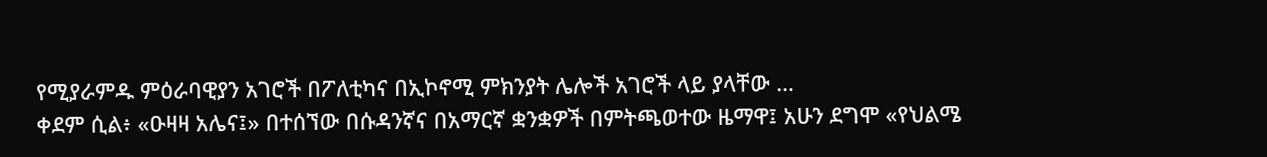የሚያራምዱ ምዕራባዊያን አገሮች በፖለቲካና በኢኮኖሚ ምክንያት ሌሎች አገሮች ላይ ያላቸው …
ቀደም ሲል፥ «ዑዛዛ አሌና፤» በተሰኘው በሱዳንኛና በአማርኛ ቋንቋዎች በምትጫወተው ዜማዋ፤ አሁን ደግሞ «የህልሜ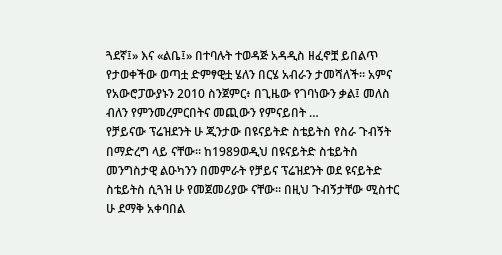ጓደኛ፤» እና «ልቤ፤» በተባሉት ተወዳጅ አዳዲስ ዘፈኖቿ ይበልጥ የታወቀችው ወጣቷ ድምፃዊቷ ሄለን በርሄ አብራን ታመሻለች። አምና የአውሮፓውያኑን 2010 ስንጀምር፥ በጊዜው የገባነውን ቃል፤ መለስ ብለን የምንመረምርበትና መጪውን የምናይበት …
የቻይናው ፕሬዝደንት ሁ ጂንታው በዩናይትድ ስቴይትስ የስራ ጉብኝት በማድረግ ላይ ናቸው። ከ1989ወዲህ በዩናይትድ ስቴይትስ መንግስታዊ ልዑካንን በመምራት የቻይና ፕሬዝደንት ወደ ዩናይትድ ስቴይትስ ሲጓዝ ሁ የመጀመሪያው ናቸው። በዚህ ጉብኝታቸው ሚስተር ሁ ደማቅ አቀባበል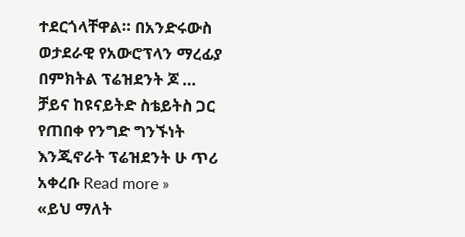ተደርጎላቸዋል። በአንድሩውስ ወታደራዊ የአውሮፕላን ማረፊያ በምክትል ፕሬዝደንት ጆ …
ቻይና ከዩናይትድ ስቴይትስ ጋር የጠበቀ የንግድ ግንኙነት እንጂኖራት ፕሬዝደንት ሁ ጥሪ አቀረቡ Read more »
«ይህ ማለት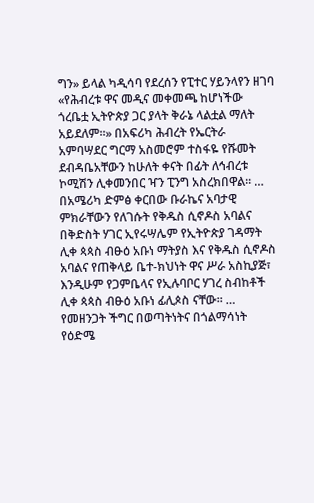ግን» ይላል ካዲሳባ የደረሰን የፒተር ሃይንላየን ዘገባ «የሕብረቱ ዋና መዲና መቀመጫ ከሆነችው ጎረቤቷ ኢትዮጵያ ጋር ያላት ቅራኔ ላልቷል ማለት አይደለም።» በአፍሪካ ሕብረት የኤርትራ አምባሣደር ግርማ አስመሮም ተስፋዬ የሹመት ደብዳቤአቸውን ከሁለት ቀናት በፊት ለኅብረቱ ኮሚሽን ሊቀመንበር ዣን ፒንግ አስረክበዋል፡፡ …
በአሜሪካ ድምፅ ቀርበው ቡራኬና አባታዊ ምክራቸውን የለገሱት የቅዱስ ሲኖዶስ አባልና በቅድስት ሃገር ኢየሩሣሌም የኢትዮጵያ ገዳማት ሊቀ ጳጳስ ብፁዕ አቡነ ማትያስ እና የቅዱስ ሲኖዶስ አባልና የጠቅላይ ቤተ-ክህነት ዋና ሥራ አስኪያጅ፣ እንዲሁም የጋምቤላና የኢሉባቦር ሃገረ ስብከቶች ሊቀ ጳጳስ ብፁዕ አቡነ ፊሊጶስ ናቸው፡፡ …
የመዘንጋት ችግር በወጣትነትና በጎልማሳነት የዕድሜ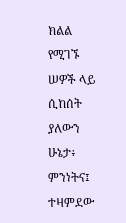ክልል የሚገኙ ሠዎች ላይ ሲከሰት ያለውን ሁኔታ፥ ምንነትና፤ ተዛምደው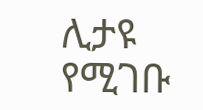ሊታዩ የሚገቡ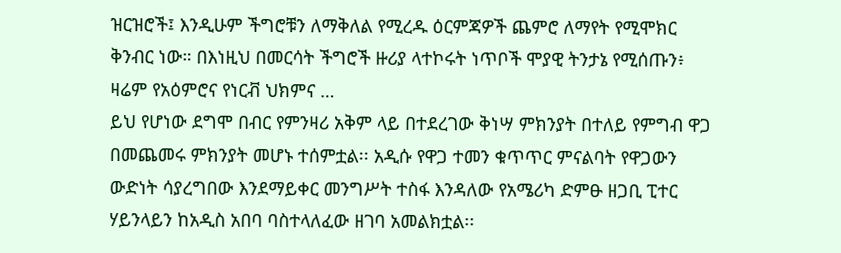ዝርዝሮች፤ እንዲሁም ችግሮቹን ለማቅለል የሚረዱ ዕርምጃዎች ጨምሮ ለማየት የሚሞክር ቅንብር ነው። በእነዚህ በመርሳት ችግሮች ዙሪያ ላተኮሩት ነጥቦች ሞያዊ ትንታኔ የሚሰጡን፥ ዛሬም የአዕምሮና የነርቭ ህክምና …
ይህ የሆነው ደግሞ በብር የምንዛሪ አቅም ላይ በተደረገው ቅነሣ ምክንያት በተለይ የምግብ ዋጋ በመጨመሩ ምክንያት መሆኑ ተሰምቷል፡፡ አዲሱ የዋጋ ተመን ቁጥጥር ምናልባት የዋጋውን ውድነት ሳያረግበው እንደማይቀር መንግሥት ተስፋ እንዳለው የአሜሪካ ድምፁ ዘጋቢ ፒተር ሃይንላይን ከአዲስ አበባ ባስተላለፈው ዘገባ አመልክቷል፡፡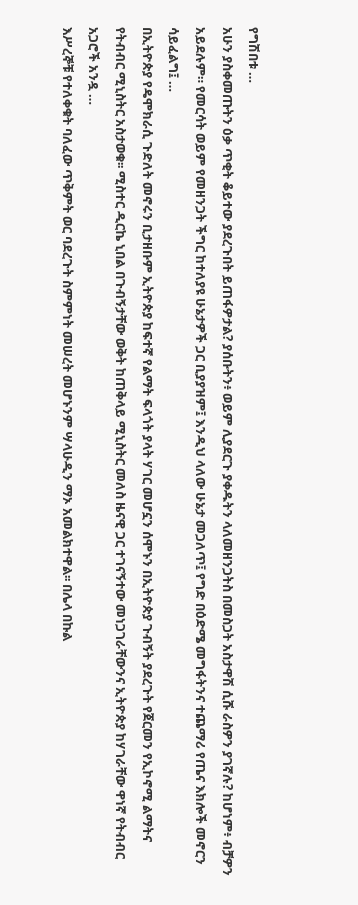የግሽበቱ …
አሁን ያስቀመጡትን ዕቃ ጥቂት ቆይተው ያደረጉበት ይጠፋዎታል? ያሰቡትን፥ ወይም ሊያደርጉ ያቀዱትን ላለመዘንጋትስ በመስጋት አስታዋሽ ሲሹ ራስዎን ያገኛሉ? ከሆነም፥ ብቻዎን አይደሉም። የመርሳት ወይም የመዘንጋት ችግር ከተለያዩ ሁኔታዎች ጋር ቢያያዝም፤ እንዲህ ላለው ሁኔታ መጋለጥ፤ የግድ በዕድሜ መግፋትንና ተጨማሪ የጤና እክሎች መኖርን ሳይፈልግ፤ …
በኢትዮጵያ የዴሞክራሲ ጉድለት መኖሩን ቢታዘቡም ኢትዮጵያ ከፍተኛ የልማት ፍላጎት ያላት ሃገር መሆኗን ሰሞኑን በኢትዮጵያ ጉብኝት ያደረጉት የጀርመን የኢኮኖሚ ልማትና የትብብር ሚኒስትር አስታወቁ፡፡ ሚስተር ዲርኬ ኒበል በጉብኝታቸው ወቅት ከጠቅላይ ሚኒስትር መለስ ዜናዊ ጋር ተገናኝተው መነጋገራቸውንና ኢትዮጵያ ከሃገራቸው ዋነኛ የትብብር አጋሮች አንዷ …
እሥረኞቹ የተለቀቁት ባለፈው ጥቅምት ወር ባደረጉት ስምምነት መሠረት መሆኑንም ሣላሁዲን ማኦ አመልክተዋል፡፡ በሌላ በኩል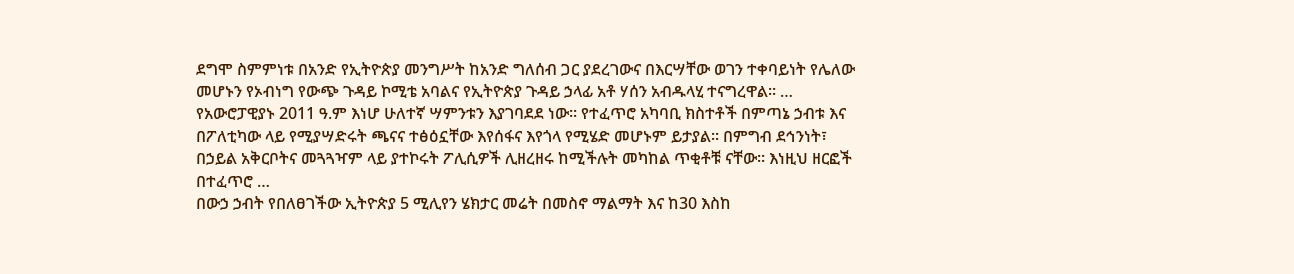ደግሞ ስምምነቱ በአንድ የኢትዮጵያ መንግሥት ከአንድ ግለሰብ ጋር ያደረገውና በእርሣቸው ወገን ተቀባይነት የሌለው መሆኑን የኦብነግ የውጭ ጉዳይ ኮሚቴ አባልና የኢትዮጵያ ጉዳይ ኃላፊ አቶ ሃሰን አብዱላሂ ተናግረዋል፡፡ …
የአውሮፓዊያኑ 2011 ዓ.ም እነሆ ሁለተኛ ሣምንቱን እያገባደደ ነው፡፡ የተፈጥሮ አካባቢ ክስተቶች በምጣኔ ኃብቱ እና በፖለቲካው ላይ የሚያሣድሩት ጫናና ተፅዕኗቸው እየሰፋና እየጎላ የሚሄድ መሆኑም ይታያል፡፡ በምግብ ደኅንነት፣ በኃይል አቅርቦትና መጓጓዣም ላይ ያተኮሩት ፖሊሲዎች ሊዘረዘሩ ከሚችሉት መካከል ጥቂቶቹ ናቸው፡፡ እነዚህ ዘርፎች በተፈጥሮ …
በውኃ ኃብት የበለፀገችው ኢትዮጵያ 5 ሚሊየን ሄክታር መሬት በመስኖ ማልማት እና ከ30 እስከ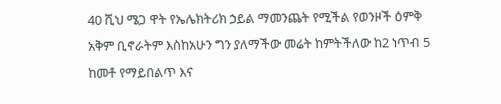40 ሺህ ሜጋ ዋት የኤሌክትሪክ ኃይል ማመንጨት የሚችል የወንዞች ዕምቅ አቅም ቢኖራትም እስከአሁን ግን ያለማችው መሬት ከምትችለው ከ2 ነጥብ 5 ከመቶ የማይበልጥ እና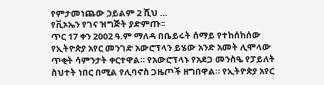የምታመነጨው ኃይልም 2 ሺህ …
የቪኦኤን የገና ዝግጅት ያድምጡ፡፡
ጥር 17 ቀን 2002 ዓ.ም ማለዳ በቤይሩት ሰማይ የተከሰከሰው የኢትዮጵያ አየር መንገድ አውሮፕላን ይሄው አንድ አመት ሊሞላው ጥቂት ሳምንታት ቀርተዋል። የአውሮፕላኑ የአደጋ መንስዔ የፓይለት ስህተት ነበር በሚል የሊባኖስ ጋዜጦች ዘግበዋል። የኢትዮጵያ አየር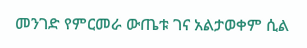መንገድ የምርመራ ውጤቱ ገና አልታወቀም ሲል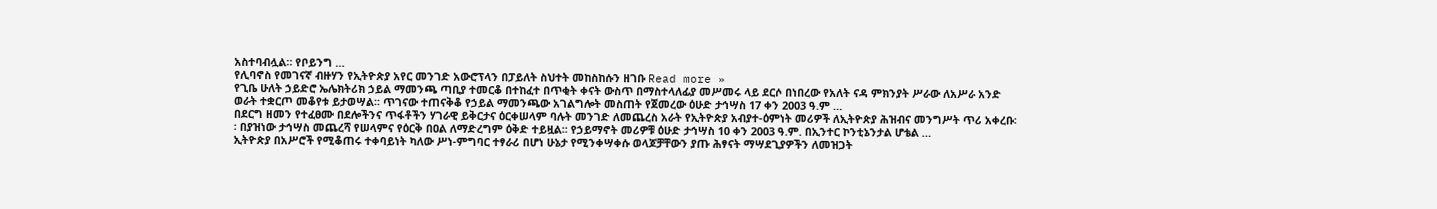አስተባብሏል። የቦይንግ …
የሊባኖስ የመገናኛ ብዙሃን የኢትዮጵያ አየር መንገድ አውሮፕላን በፓይለት ስህተት መከስከሱን ዘገቡ Read more »
የጊቤ ሁለት ኃይድሮ ኤሌክትሪክ ኃይል ማመንጫ ጣቢያ ተመርቆ በተከፈተ በጥቂት ቀናት ውስጥ በማስተላለፊያ መሥመሩ ላይ ደርሶ በነበረው የአለት ናዳ ምክንያት ሥራው ለአሥራ አንድ ወራት ተቋርጦ መቆየቱ ይታወሣል፡፡ ጥገናው ተጠናቅቆ የኃይል ማመንጫው አገልግሎት መስጠት የጀመረው ዕሁድ ታኅሣስ 17 ቀን 2003 ዓ.ም …
በደርግ ዘመን የተፈፀሙ በደሎችንና ጥፋቶችን ሃገራዊ ይቅርታና ዕርቀሠላም ባሉት መንገድ ለመጨረስ አራት የኢትዮጵያ አብያተ-ዕምነት መሪዎች ለኢትዮጵያ ሕዝብና መንግሥት ጥሪ አቀረቡ፡፡ በያዝነው ታኅሣስ መጨረሻ የሠላምና የዕርቅ በዐል ለማድረግም ዕቅድ ተይዟል፡፡ የኃይማኖት መሪዎቹ ዕሁድ ታኅሣስ 10 ቀን 2003 ዓ.ም. በኢንተር ኮንቲኔንታል ሆቴል …
ኢትዮጵያ በአሥሮች የሚቆጠሩ ተቀባይነት ካለው ሥነ-ምግባር ተፃራሪ በሆነ ሁኔታ የሚንቀሣቀሱ ወላጆቻቸውን ያጡ ሕፃናት ማሣደጊያዎችን ለመዝጋት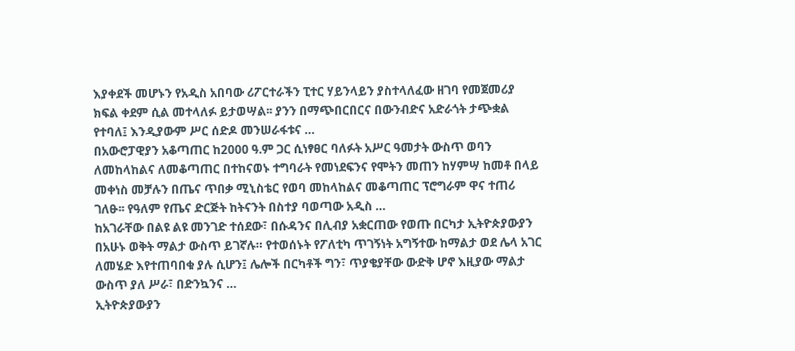እያቀደች መሆኑን የአዲስ አበባው ሪፖርተራችን ፒተር ሃይንላይን ያስተላለፈው ዘገባ የመጀመሪያ ክፍል ቀደም ሲል መተላለፉ ይታወሣል፡፡ ያንን በማጭበርበርና በውንብድና አድራጎት ታጭቋል የተባለ፤ እንዲያውም ሥር ሰድዶ መንሠራፋቱና …
በአውሮፓዊያን አቆጣጠር ከ2000 ዓ.ም ጋር ሲነፃፀር ባለፉት አሥር ዓመታት ውስጥ ወባን ለመከላከልና ለመቆጣጠር በተከናወኑ ተግባራት የመነደፍንና የሞትን መጠን ከሃምሣ ከመቶ በላይ መቀነስ መቻሉን በጤና ጥበቃ ሚኒስቴር የወባ መከላከልና መቆጣጠር ፕሮግራም ዋና ተጠሪ ገለፁ፡፡ የዓለም የጤና ድርጅት ከትናንት በስተያ ባወጣው አዲስ …
ከአገራቸው በልዩ ልዩ መንገድ ተሰደው፣ በሱዳንና በሊብያ አቋርጠው የወጡ በርካታ ኢትዮጵያውያን በአሁኑ ወቅት ማልታ ውስጥ ይገኛሉ። የተወሰኑት የፖለቲካ ጥገኝነት አግኝተው ከማልታ ወደ ሌላ አገር ለመሄድ እየተጠባበቁ ያሉ ሲሆን፤ ሌሎች በርካቶች ግን፣ ጥያቄያቸው ውድቅ ሆኖ እዚያው ማልታ ውስጥ ያለ ሥራ፣ በድንኳንና …
ኢትዮጵያውያን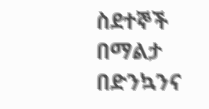ስደተኞች በማልታ በድንኳንና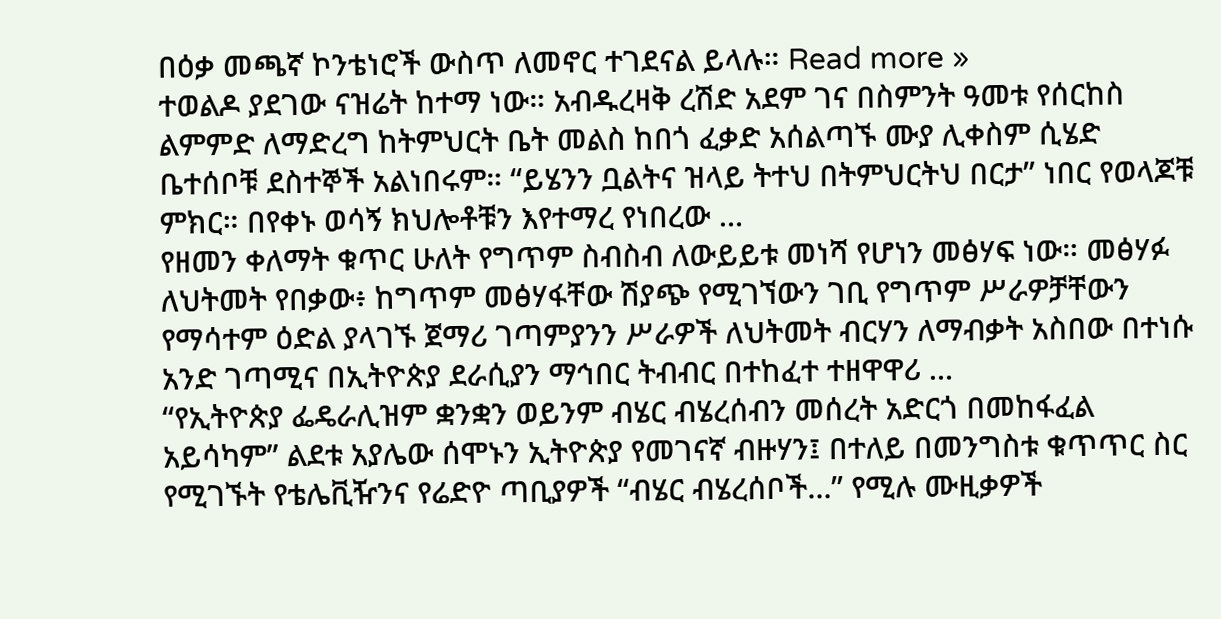በዕቃ መጫኛ ኮንቴነሮች ውስጥ ለመኖር ተገደናል ይላሉ። Read more »
ተወልዶ ያደገው ናዝሬት ከተማ ነው። አብዱረዛቅ ረሽድ አደም ገና በስምንት ዓመቱ የሰርከስ ልምምድ ለማድረግ ከትምህርት ቤት መልስ ከበጎ ፈቃድ አሰልጣኙ ሙያ ሊቀስም ሲሄድ ቤተሰቦቹ ደስተኞች አልነበሩም። “ይሄንን ቧልትና ዝላይ ትተህ በትምህርትህ በርታ” ነበር የወላጆቹ ምክር። በየቀኑ ወሳኝ ክህሎቶቹን እየተማረ የነበረው …
የዘመን ቀለማት ቁጥር ሁለት የግጥም ስብስብ ለውይይቱ መነሻ የሆነን መፅሃፍ ነው። መፅሃፉ ለህትመት የበቃው፥ ከግጥም መፅሃፋቸው ሽያጭ የሚገኘውን ገቢ የግጥም ሥራዎቻቸውን የማሳተም ዕድል ያላገኙ ጀማሪ ገጣምያንን ሥራዎች ለህትመት ብርሃን ለማብቃት አስበው በተነሱ አንድ ገጣሚና በኢትዮጵያ ደራሲያን ማኅበር ትብብር በተከፈተ ተዘዋዋሪ …
“የኢትዮጵያ ፌዴራሊዝም ቋንቋን ወይንም ብሄር ብሄረሰብን መሰረት አድርጎ በመከፋፈል አይሳካም” ልደቱ አያሌው ሰሞኑን ኢትዮጵያ የመገናኛ ብዙሃን፤ በተለይ በመንግስቱ ቁጥጥር ስር የሚገኙት የቴሌቪዥንና የሬድዮ ጣቢያዎች “ብሄር ብሄረሰቦች…” የሚሉ ሙዚቃዎች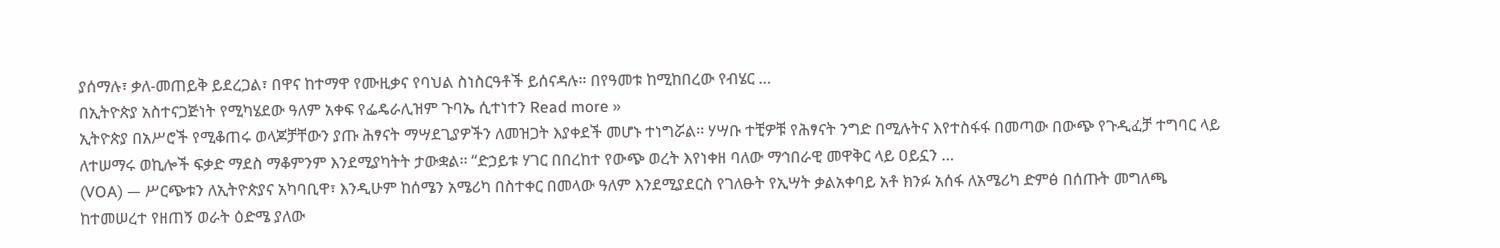ያሰማሉ፣ ቃለ-መጠይቅ ይደረጋል፣ በዋና ከተማዋ የሙዚቃና የባህል ስነስርዓቶች ይሰናዳሉ። በየዓመቱ ከሚከበረው የብሄር …
በኢትዮጵያ አስተናጋጅነት የሚካሄደው ዓለም አቀፍ የፌዴራሊዝም ጉባኤ ሲተነተን Read more »
ኢትዮጵያ በአሥሮች የሚቆጠሩ ወላጆቻቸውን ያጡ ሕፃናት ማሣደጊያዎችን ለመዝጋት እያቀደች መሆኑ ተነግሯል፡፡ ሃሣቡ ተቺዎቹ የሕፃናት ንግድ በሚሉትና እየተስፋፋ በመጣው በውጭ የጉዲፈቻ ተግባር ላይ ለተሠማሩ ወኪሎች ፍቃድ ማደስ ማቆምንም እንደሚያካትት ታውቋል፡፡ “ድኃይቱ ሃገር በበረከተ የውጭ ወረት እየነቀዘ ባለው ማኅበራዊ መዋቅር ላይ ዐይኗን …
(VOA) — ሥርጭቱን ለኢትዮጵያና አካባቢዋ፣ እንዲሁም ከሰሜን አሜሪካ በስተቀር በመላው ዓለም እንደሚያደርስ የገለፁት የኢሣት ቃልአቀባይ አቶ ክንፉ አሰፋ ለአሜሪካ ድምፅ በሰጡት መግለጫ ከተመሠረተ የዘጠኝ ወራት ዕድሜ ያለው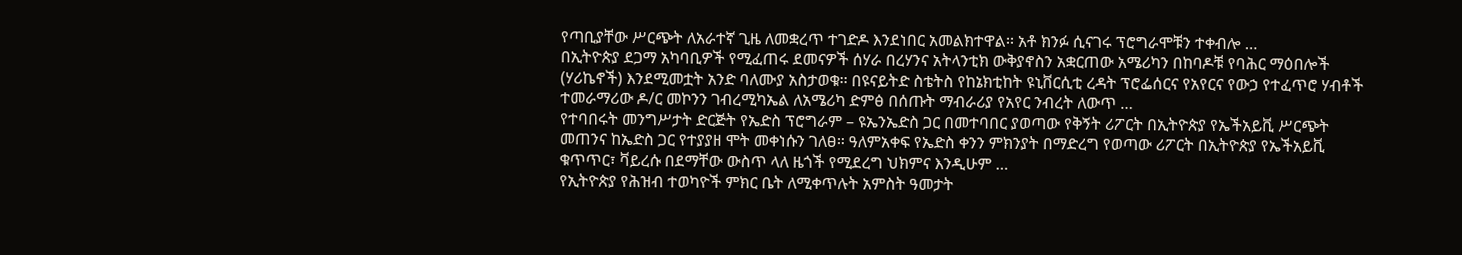የጣቢያቸው ሥርጭት ለአራተኛ ጊዜ ለመቋረጥ ተገድዶ እንደነበር አመልክተዋል፡፡ አቶ ክንፉ ሲናገሩ ፕሮግራሞቹን ተቀብሎ …
በኢትዮጵያ ደጋማ አካባቢዎች የሚፈጠሩ ደመናዎች ሰሃራ በረሃንና አትላንቲክ ውቅያኖስን አቋርጠው አሜሪካን በከባዶቹ የባሕር ማዕበሎች (ሃሪኬኖች) እንደሚመቷት አንድ ባለሙያ አስታወቁ፡፡ በዩናይትድ ስቴትስ የከኔክቲከት ዩኒቨርሲቲ ረዳት ፕሮፌሰርና የአየርና የውኃ የተፈጥሮ ሃብቶች ተመራማሪው ዶ/ር መኮንን ገብረሚካኤል ለአሜሪካ ድምፅ በሰጡት ማብራሪያ የአየር ንብረት ለውጥ …
የተባበሩት መንግሥታት ድርጅት የኤድስ ፕሮግራም – ዩኤንኤድስ ጋር በመተባበር ያወጣው የቅኝት ሪፖርት በኢትዮጵያ የኤችአይቪ ሥርጭት መጠንና ከኤድስ ጋር የተያያዘ ሞት መቀነሱን ገለፀ። ዓለምአቀፍ የኤድስ ቀንን ምክንያት በማድረግ የወጣው ሪፖርት በኢትዮጵያ የኤችአይቪ ቁጥጥር፣ ቫይረሱ በደማቸው ውስጥ ላለ ዜጎች የሚደረግ ህክምና እንዲሁም …
የኢትዮጵያ የሕዝብ ተወካዮች ምክር ቤት ለሚቀጥሉት አምስት ዓመታት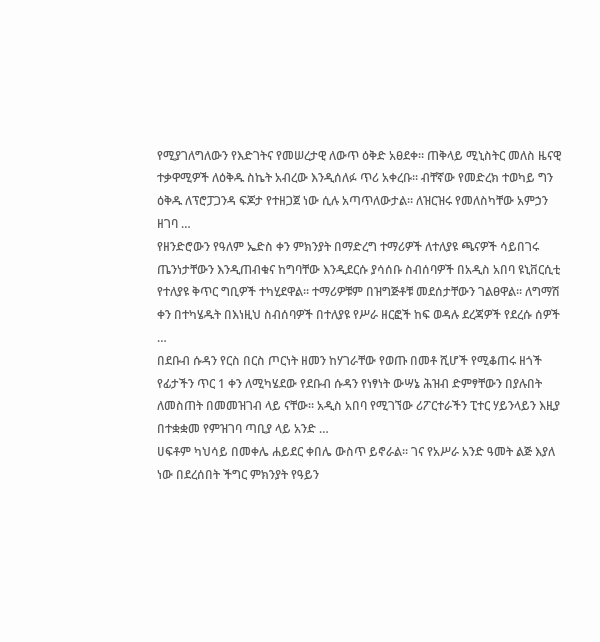የሚያገለግለውን የእድገትና የመሠረታዊ ለውጥ ዕቅድ አፀደቀ። ጠቅላይ ሚኒስትር መለስ ዜናዊ ተቃዋሚዎች ለዕቅዱ ስኬት አብረው እንዲሰለፉ ጥሪ አቀረቡ። ብቸኛው የመድረክ ተወካይ ግን ዕቅዱ ለፕሮፓጋንዳ ፍጆታ የተዘጋጀ ነው ሲሉ አጣጥለውታል። ለዝርዝሩ የመለስካቸው አምኃን ዘገባ …
የዘንድሮውን የዓለም ኤድስ ቀን ምክንያት በማድረግ ተማሪዎች ለተለያዩ ጫናዎች ሳይበገሩ ጤንነታቸውን እንዲጠብቁና ከግባቸው እንዲደርሱ ያሳሰቡ ስብሰባዎች በአዲስ አበባ ዩኒቨርሲቲ የተለያዩ ቅጥር ግቢዎች ተካሂደዋል፡፡ ተማሪዎቹም በዝግጅቶቹ መደሰታቸውን ገልፀዋል፡፡ ለግማሽ ቀን በተካሄዱት በእነዚህ ስብሰባዎች በተለያዩ የሥራ ዘርፎች ከፍ ወዳሉ ደረጃዎች የደረሱ ሰዎች …
በደቡብ ሱዳን የርስ በርስ ጦርነት ዘመን ከሃገራቸው የወጡ በመቶ ሺሆች የሚቆጠሩ ዘጎች የፊታችን ጥር 1 ቀን ለሚካሄደው የደቡብ ሱዳን የነፃነት ውሣኔ ሕዝብ ድምፃቸውን በያሉበት ለመስጠት በመመዝገብ ላይ ናቸው፡፡ አዲስ አበባ የሚገኘው ሪፖርተራችን ፒተር ሃይንላይን እዚያ በተቋቋመ የምዝገባ ጣቢያ ላይ አንድ …
ሀፍቶም ካህሳይ በመቀሌ ሐይደር ቀበሌ ውስጥ ይኖራል። ገና የአሥራ አንድ ዓመት ልጅ እያለ ነው በደረሰበት ችግር ምክንያት የዓይን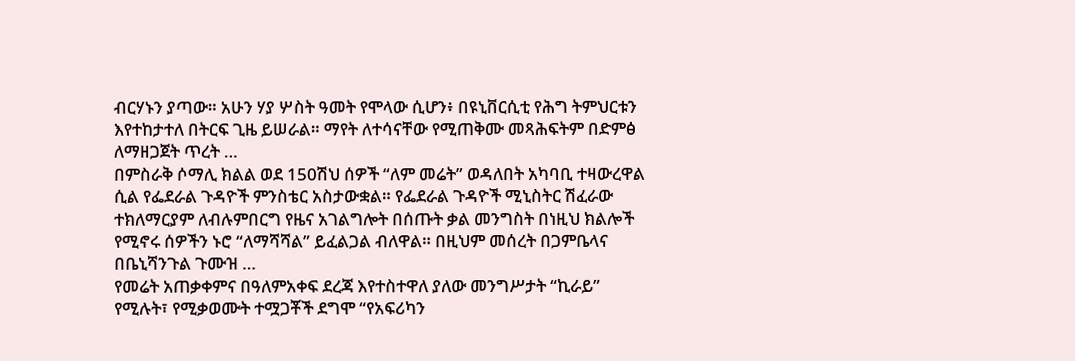ብርሃኑን ያጣው። አሁን ሃያ ሦስት ዓመት የሞላው ሲሆን፥ በዩኒቨርሲቲ የሕግ ትምህርቱን እየተከታተለ በትርፍ ጊዜ ይሠራል። ማየት ለተሳናቸው የሚጠቅሙ መጻሕፍትም በድምፅ ለማዘጋጀት ጥረት …
በምስራቅ ሶማሊ ክልል ወደ 150ሽህ ሰዎች “ለም መሬት” ወዳለበት አካባቢ ተዛውረዋል ሲል የፌደራል ጉዳዮች ምንስቴር አስታውቋል። የፌደራል ጉዳዮች ሚኒስትር ሽፈራው ተክለማርያም ለብሉምበርግ የዜና አገልግሎት በሰጡት ቃል መንግስት በነዚህ ክልሎች የሚኖሩ ሰዎችን ኑሮ “ለማሻሻል” ይፈልጋል ብለዋል። በዚህም መሰረት በጋምቤላና በቤኒሻንጉል ጉሙዝ …
የመሬት አጠቃቀምና በዓለምአቀፍ ደረጃ እየተስተዋለ ያለው መንግሥታት “ኪራይ” የሚሉት፣ የሚቃወሙት ተሟጋቾች ደግሞ “የአፍሪካን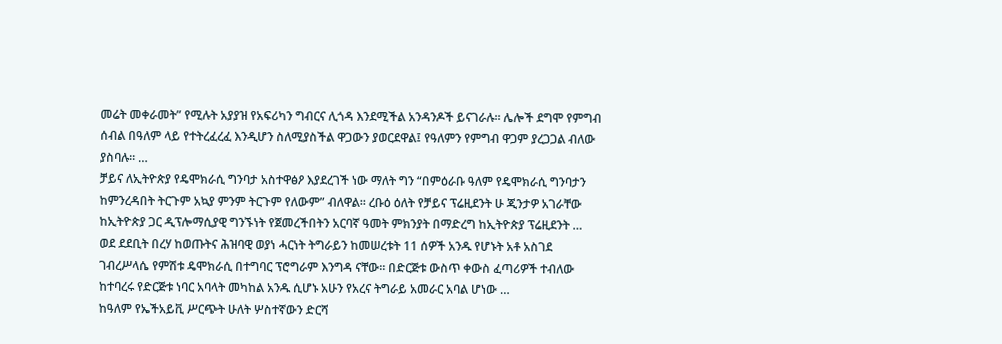መሬት መቀራመት” የሚሉት አያያዝ የአፍሪካን ግብርና ሊጎዳ እንደሚችል አንዳንዶች ይናገራሉ፡፡ ሌሎች ደግሞ የምግብ ሰብል በዓለም ላይ የተትረፈረፈ እንዲሆን ስለሚያስችል ዋጋውን ያወርደዋል፤ የዓለምን የምግብ ዋጋም ያረጋጋል ብለው ያስባሉ፡፡ …
ቻይና ለኢትዮጵያ የዴሞክራሲ ግንባታ አስተዋፅዖ እያደረገች ነው ማለት ግን “በምዕራቡ ዓለም የዴሞክራሲ ግንባታን ከምንረዳበት ትርጉም አኳያ ምንም ትርጉም የለውም” ብለዋል፡፡ ረቡዕ ዕለት የቻይና ፕሬዚደንት ሁ ጂንታዎ አገራቸው ከኢትዮጵያ ጋር ዲፕሎማሲያዊ ግንኙነት የጀመረችበትን አርባኛ ዓመት ምክንያት በማድረግ ከኢትዮጵያ ፕሬዚደንት …
ወደ ደደቢት በረሃ ከወጡትና ሕዝባዊ ወያነ ሓርነት ትግራይን ከመሠረቱት 11 ሰዎች አንዱ የሆኑት አቶ አስገደ ገብረሥላሴ የምሽቱ ዴሞክራሲ በተግባር ፕሮግራም እንግዳ ናቸው፡፡ በድርጅቱ ውስጥ ቀውስ ፈጣሪዎች ተብለው ከተባረሩ የድርጅቱ ነባር አባላት መካከል አንዱ ሲሆኑ አሁን የአረና ትግራይ አመራር አባል ሆነው …
ከዓለም የኤችአይቪ ሥርጭት ሁለት ሦስተኛውን ድርሻ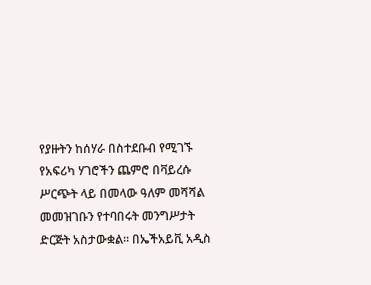የያዙትን ከሰሃራ በስተደቡብ የሚገኙ የአፍሪካ ሃገሮችን ጨምሮ በቫይረሱ ሥርጭት ላይ በመላው ዓለም መሻሻል መመዝገቡን የተባበሩት መንግሥታት ድርጅት አስታውቋል፡፡ በኤችአይቪ አዲስ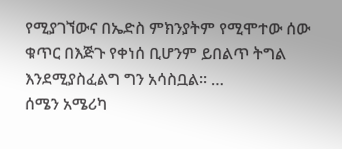የሚያገኘውና በኤድስ ምክንያትም የሚሞተው ሰው ቁጥር በእጅጉ የቀነሰ ቢሆንም ይበልጥ ትግል እንደሚያስፈልግ ግን አሳስቧል፡፡ …
ሰሜን አሜሪካ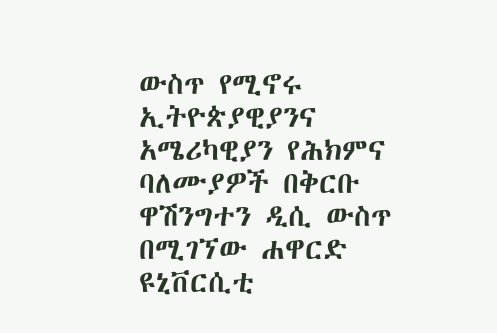ውስጥ የሚኖሩ ኢትዮጵያዊያንና አሜሪካዊያን የሕክምና ባለሙያዎች በቅርቡ ዋሽንግተን ዲሲ ውስጥ በሚገኘው ሐዋርድ ዩኒቨርሲቲ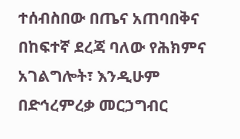ተሰብስበው በጤና አጠባበቅና በከፍተኛ ደረጃ ባለው የሕክምና አገልግሎት፣ እንዲሁም በድኅረምረቃ መርኃግብር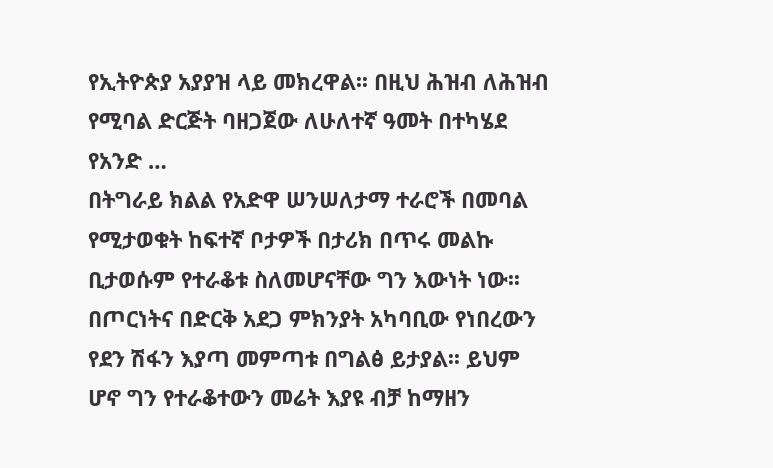የኢትዮጵያ አያያዝ ላይ መክረዋል፡፡ በዚህ ሕዝብ ለሕዝብ የሚባል ድርጅት ባዘጋጀው ለሁለተኛ ዓመት በተካሄደ የአንድ …
በትግራይ ክልል የአድዋ ሠንሠለታማ ተራሮች በመባል የሚታወቁት ከፍተኛ ቦታዎች በታሪክ በጥሩ መልኩ ቢታወሱም የተራቆቱ ስለመሆናቸው ግን እውነት ነው፡፡ በጦርነትና በድርቅ አደጋ ምክንያት አካባቢው የነበረውን የደን ሽፋን እያጣ መምጣቱ በግልፅ ይታያል፡፡ ይህም ሆኖ ግን የተራቆተውን መሬት እያዩ ብቻ ከማዘን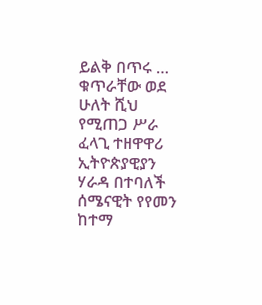ይልቅ በጥሩ …
ቁጥራቸው ወደ ሁለት ሺህ የሚጠጋ ሥራ ፈላጊ ተዘዋዋሪ ኢትዮጵያዊያን ሃራዳ በተባለች ሰሜናዊት የየመን ከተማ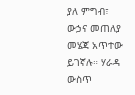ያለ ምግብ፣ ውኃና መጠለያ መሄጃ አጥተው ይገኛሉ። ሃራዳ ውስጥ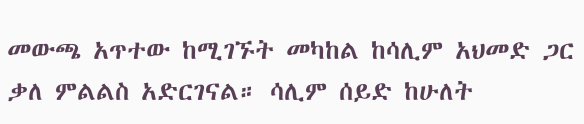መውጫ አጥተው ከሚገኙት መካከል ከሳሊም አህመድ ጋር ቃለ ምልልስ አድርገናል። ሳሊም ሰይድ ከሁለት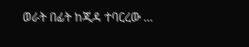ወራት በፊት ከጂዳ ተባርረው …